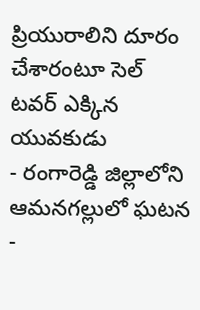ప్రియురాలిని దూరం చేశారంటూ సెల్ టవర్ ఎక్కిన యువకుడు
- రంగారెడ్డి జిల్లాలోని ఆమనగల్లులో ఘటన
-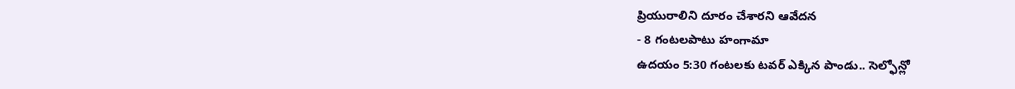ప్రియురాలిని దూరం చేశారని ఆవేదన
- 8 గంటలపాటు హంగామా
ఉదయం 5:30 గంటలకు టవర్ ఎక్కిన పాండు.. సెల్ఫోన్లో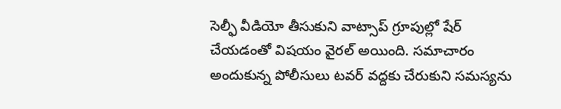సెల్ఫీ వీడియో తీసుకుని వాట్సాప్ గ్రూపుల్లో షేర్ చేయడంతో విషయం వైరల్ అయింది. సమాచారం అందుకున్న పోలీసులు టవర్ వద్దకు చేరుకుని సమస్యను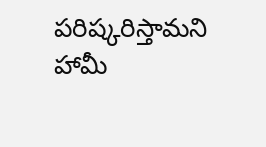పరిష్కరిస్తామని హామీ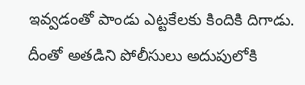ఇవ్వడంతో పాండు ఎట్టకేలకు కిందికి దిగాడు. దీంతో అతడిని పోలీసులు అదుపులోకి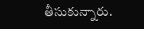తీసుకున్నారు.